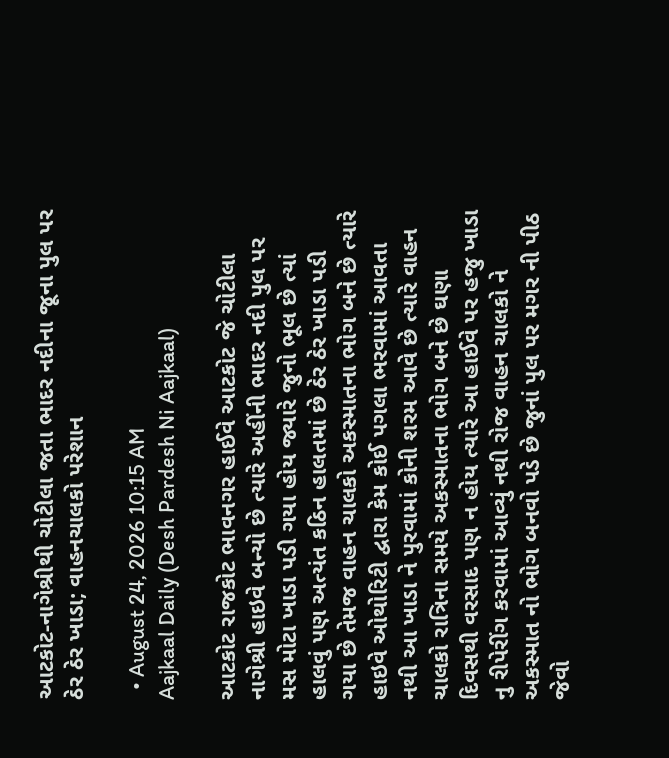આટકોટ-નાગેશ્રીથી ચોટીલા જતા ભાદર નદીના જૂના પુલ પર ઠેર ઠેર ખાડા; વાહનચાલકો પરેશાન

  • August 24, 2026 10:15 AM
Aajkaal Daily (Desh Pardesh Ni Aajkaal)

આટકોટ રાજકોટ ભાવનગર હાઈવે આટકોટ જે ચોટીલા નાગેશ્રી હાઇવે બન્યો છે ત્યારે અહીંની ભાદર નદી પુલ પર મસ મોટા ખાડા પડી ગયા હોય જ્યારે જુનો ભૂલ છે ત્યાં હાલવું પણ અત્યંત કઠિન હાલતમાં છે ઠેર ઠેર ખાડા પડી ગયા છે તેમજ વાહન ચાલકો અકસ્માતના ભોગ બને છે ત્યારે હાઇવે ઓથોરિટી દ્વારા કેમ કોઈ પગલા ભરવામાં આવતા નથી આ ખાડા ને પુરવામાં કોની શરમ આવે છે ત્યારે વાહન ચાલકો રાત્રિના સમયે અકસ્માતના ભોગ બને છે ઘણા દિવસથી વરસાદ પણ ન હોય ત્યારે આ હાઈવે પર હજુ ખાડા નુ રીપેરીંગ કરવામાં આવ્યું નથી રોજ વાહન ચાલકો ને અકસ્માત નો ભોગ બનવો પડે છે જુનાં પુલ પર મગર ની પીઠ જેવો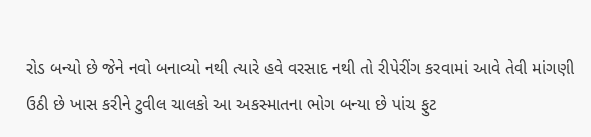રોડ બન્યો છે જેને નવો બનાવ્યો નથી ત્યારે હવે વરસાદ નથી તો રીપેરીંગ કરવામાં આવે તેવી માંગણી ઉઠી છે ખાસ કરીને ટુવીલ ચાલકો આ અકસ્માતના ભોગ બન્યા છે પાંચ ફુટ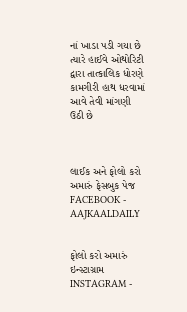નાં ખાડા પડી ગયા છે ત્યારે હાઈવે ઓથોરિટી દ્વારા તાત્કાલિક ધોરણે કામગીરી હાથ ધરવામાં આવે તેવી માંગણી ઉઠી છે



લાઈક અને ફોલો કરો અમારું ફેસબુક પેજ FACEBOOK - AAJKAALDAILY


ફોલો કરો અમારું ઇન્સ્ટાગ્રામ INSTAGRAM -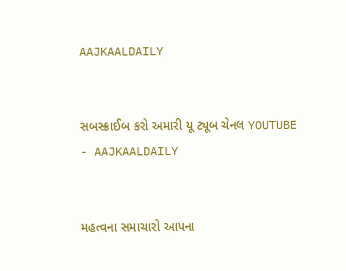AAJKAALDAILY


સબસ્ક્રાઈબ કરો અમારી યૂ ટ્યૂબ ચેનલ YOUTUBE - AAJKAALDAILY


મહત્વના સમાચારો આપના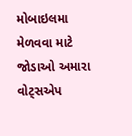મોબાઇલમા મેળવવા માટે જોડાઓ અમારા વોટ્સએપ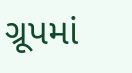ગ્રૂપમાં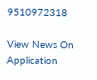9510972318

View News On Application